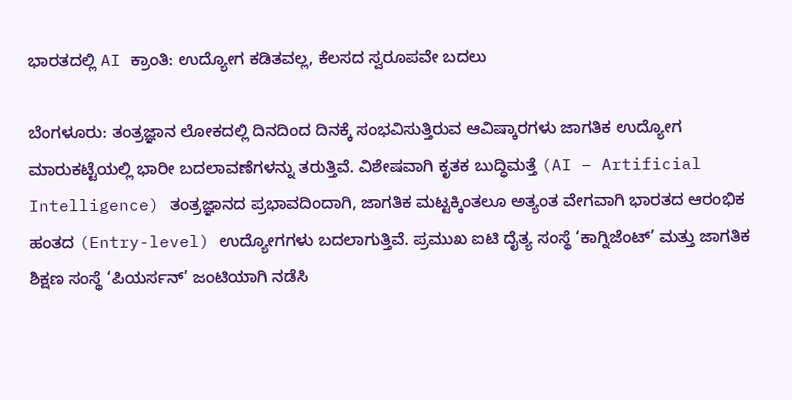ಭಾರತದಲ್ಲಿ AI ಕ್ರಾಂತಿ: ಉದ್ಯೋಗ ಕಡಿತವಲ್ಲ, ಕೆಲಸದ ಸ್ವರೂಪವೇ ಬದಲು

ಬೆಂಗಳೂರು: ತಂತ್ರಜ್ಞಾನ ಲೋಕದಲ್ಲಿ ದಿನದಿಂದ ದಿನಕ್ಕೆ ಸಂಭವಿಸುತ್ತಿರುವ ಆವಿಷ್ಕಾರಗಳು ಜಾಗತಿಕ ಉದ್ಯೋಗ ಮಾರುಕಟ್ಟೆಯಲ್ಲಿ ಭಾರೀ ಬದಲಾವಣೆಗಳನ್ನು ತರುತ್ತಿವೆ. ವಿಶೇಷವಾಗಿ ಕೃತಕ ಬುದ್ಧಿಮತ್ತೆ (AI – Artificial Intelligence) ತಂತ್ರಜ್ಞಾನದ ಪ್ರಭಾವದಿಂದಾಗಿ, ಜಾಗತಿಕ ಮಟ್ಟಕ್ಕಿಂತಲೂ ಅತ್ಯಂತ ವೇಗವಾಗಿ ಭಾರತದ ಆರಂಭಿಕ ಹಂತದ (Entry-level) ಉದ್ಯೋಗಗಳು ಬದಲಾಗುತ್ತಿವೆ. ಪ್ರಮುಖ ಐಟಿ ದೈತ್ಯ ಸಂಸ್ಥೆ ‘ಕಾಗ್ನಿಜೆಂಟ್’ ಮತ್ತು ಜಾಗತಿಕ ಶಿಕ್ಷಣ ಸಂಸ್ಥೆ ‘ಪಿಯರ್ಸನ್’ ಜಂಟಿಯಾಗಿ ನಡೆಸಿ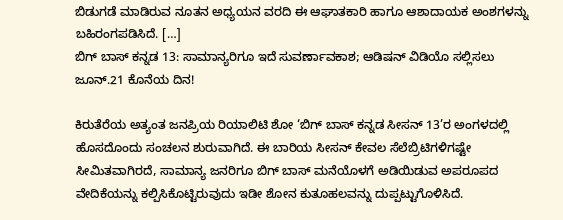ಬಿಡುಗಡೆ ಮಾಡಿರುವ ನೂತನ ಅಧ್ಯಯನ ವರದಿ ಈ ಆಘಾತಕಾರಿ ಹಾಗೂ ಆಶಾದಾಯಕ ಅಂಶಗಳನ್ನು ಬಹಿರಂಗಪಡಿಸಿದೆ. […]
ಬಿಗ್ ಬಾಸ್ ಕನ್ನಡ 13: ಸಾಮಾನ್ಯರಿಗೂ ಇದೆ ಸುವರ್ಣಾವಕಾಶ; ಆಡಿಷನ್ ವಿಡಿಯೊ ಸಲ್ಲಿಸಲು ಜೂನ್.21 ಕೊನೆಯ ದಿನ!

ಕಿರುತೆರೆಯ ಅತ್ಯಂತ ಜನಪ್ರಿಯ ರಿಯಾಲಿಟಿ ಶೋ ‘ಬಿಗ್ ಬಾಸ್ ಕನ್ನಡ ಸೀಸನ್ 13’ರ ಅಂಗಳದಲ್ಲಿ ಹೊಸದೊಂದು ಸಂಚಲನ ಶುರುವಾಗಿದೆ. ಈ ಬಾರಿಯ ಸೀಸನ್ ಕೇವಲ ಸೆಲೆಬ್ರಿಟಿಗಳಿಗಷ್ಟೇ ಸೀಮಿತವಾಗಿರದೆ, ಸಾಮಾನ್ಯ ಜನರಿಗೂ ಬಿಗ್ ಬಾಸ್ ಮನೆಯೊಳಗೆ ಅಡಿಯಿಡುವ ಅಪರೂಪದ ವೇದಿಕೆಯನ್ನು ಕಲ್ಪಿಸಿಕೊಟ್ಟಿರುವುದು ಇಡೀ ಶೋನ ಕುತೂಹಲವನ್ನು ದುಪ್ಪಟ್ಟುಗೊಳಿಸಿದೆ.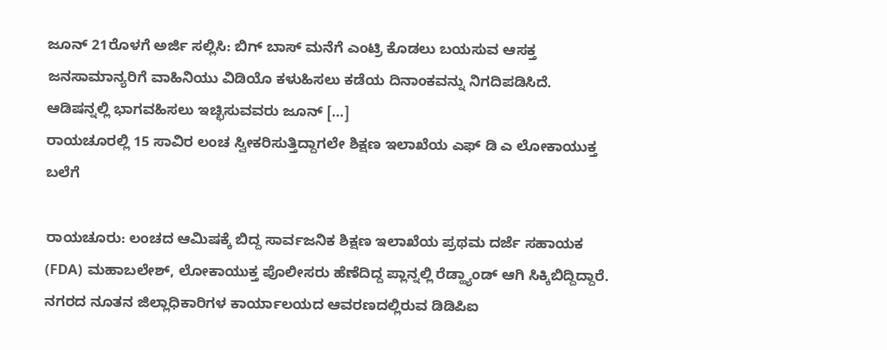ಜೂನ್ 21ರೊಳಗೆ ಅರ್ಜಿ ಸಲ್ಲಿಸಿ: ಬಿಗ್ ಬಾಸ್ ಮನೆಗೆ ಎಂಟ್ರಿ ಕೊಡಲು ಬಯಸುವ ಆಸಕ್ತ ಜನಸಾಮಾನ್ಯರಿಗೆ ವಾಹಿನಿಯು ವಿಡಿಯೊ ಕಳುಹಿಸಲು ಕಡೆಯ ದಿನಾಂಕವನ್ನು ನಿಗದಿಪಡಿಸಿದೆ. ಆಡಿಷನ್ನಲ್ಲಿ ಭಾಗವಹಿಸಲು ಇಚ್ಛಿಸುವವರು ಜೂನ್ […]
ರಾಯಚೂರಲ್ಲಿ 15 ಸಾವಿರ ಲಂಚ ಸ್ವೀಕರಿಸುತ್ತಿದ್ದಾಗಲೇ ಶಿಕ್ಷಣ ಇಲಾಖೆಯ ಎಫ್ ಡಿ ಎ ಲೋಕಾಯುಕ್ತ ಬಲೆಗೆ

ರಾಯಚೂರು: ಲಂಚದ ಆಮಿಷಕ್ಕೆ ಬಿದ್ದ ಸಾರ್ವಜನಿಕ ಶಿಕ್ಷಣ ಇಲಾಖೆಯ ಪ್ರಥಮ ದರ್ಜೆ ಸಹಾಯಕ (FDA) ಮಹಾಬಲೇಶ್, ಲೋಕಾಯುಕ್ತ ಪೊಲೀಸರು ಹೆಣೆದಿದ್ದ ಪ್ಲಾನ್ನಲ್ಲಿ ರೆಡ್ಹ್ಯಾಂಡ್ ಆಗಿ ಸಿಕ್ಕಿಬಿದ್ದಿದ್ದಾರೆ. ನಗರದ ನೂತನ ಜಿಲ್ಲಾಧಿಕಾರಿಗಳ ಕಾರ್ಯಾಲಯದ ಆವರಣದಲ್ಲಿರುವ ಡಿಡಿಪಿಐ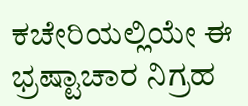ಕಚೇರಿಯಲ್ಲಿಯೇ ಈ ಭ್ರಷ್ಟಾಚಾರ ನಿಗ್ರಹ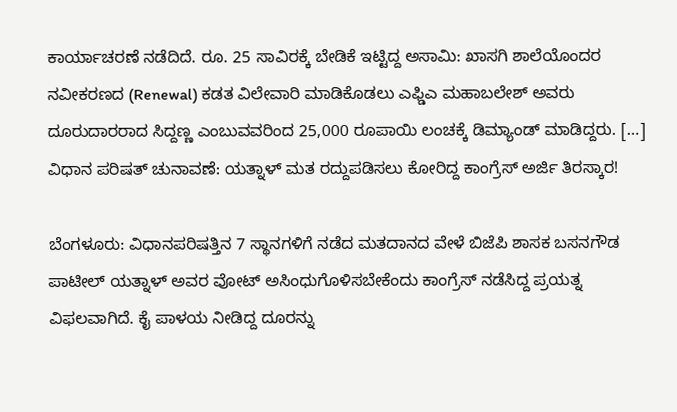ಕಾರ್ಯಾಚರಣೆ ನಡೆದಿದೆ. ರೂ. 25 ಸಾವಿರಕ್ಕೆ ಬೇಡಿಕೆ ಇಟ್ಟಿದ್ದ ಅಸಾಮಿ: ಖಾಸಗಿ ಶಾಲೆಯೊಂದರ ನವೀಕರಣದ (Renewal) ಕಡತ ವಿಲೇವಾರಿ ಮಾಡಿಕೊಡಲು ಎಫ್ಡಿಎ ಮಹಾಬಲೇಶ್ ಅವರು ದೂರುದಾರರಾದ ಸಿದ್ದಣ್ಣ ಎಂಬುವವರಿಂದ 25,000 ರೂಪಾಯಿ ಲಂಚಕ್ಕೆ ಡಿಮ್ಯಾಂಡ್ ಮಾಡಿದ್ದರು. […]
ವಿಧಾನ ಪರಿಷತ್ ಚುನಾವಣೆ: ಯತ್ನಾಳ್ ಮತ ರದ್ದುಪಡಿಸಲು ಕೋರಿದ್ದ ಕಾಂಗ್ರೆಸ್ ಅರ್ಜಿ ತಿರಸ್ಕಾರ!

ಬೆಂಗಳೂರು: ವಿಧಾನಪರಿಷತ್ತಿನ 7 ಸ್ಥಾನಗಳಿಗೆ ನಡೆದ ಮತದಾನದ ವೇಳೆ ಬಿಜೆಪಿ ಶಾಸಕ ಬಸನಗೌಡ ಪಾಟೀಲ್ ಯತ್ನಾಳ್ ಅವರ ವೋಟ್ ಅಸಿಂಧುಗೊಳಿಸಬೇಕೆಂದು ಕಾಂಗ್ರೆಸ್ ನಡೆಸಿದ್ದ ಪ್ರಯತ್ನ ವಿಫಲವಾಗಿದೆ. ಕೈ ಪಾಳಯ ನೀಡಿದ್ದ ದೂರನ್ನು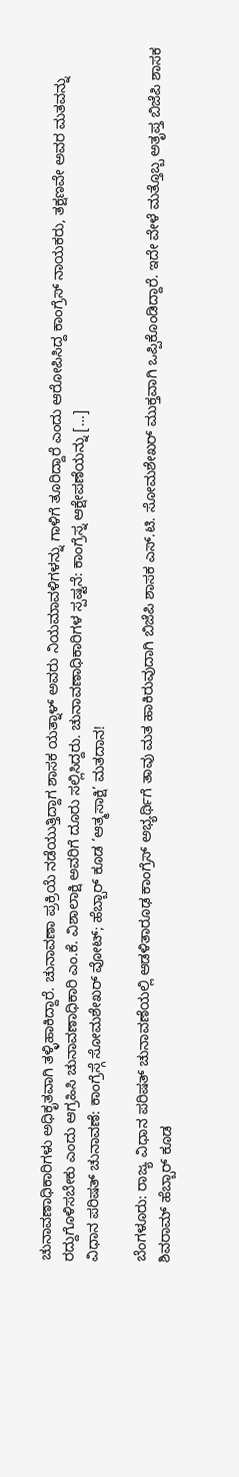ಚುನಾವಣಾಧಿಕಾರಿಗಳು ಅಧಿಕೃತವಾಗಿ ತಳ್ಳಿಹಾಕಿದ್ದಾರೆ. ಚುನಾವಣಾ ಪ್ರಕ್ರಿಯೆ ನಡೆಯುತ್ತಿದ್ದಾಗ ಶಾಸಕ ಯತ್ನಾಳ್ ಅವರು ನಿಯಮಾವಳಿಗಳನ್ನು ಗಾಳಿಗೆ ತೂರಿದ್ದಾರೆ ಎಂದು ಆರೋಪಿಸಿದ್ದ ಕಾಂಗ್ರೆಸ್ ನಾಯಕರು, ತಕ್ಷಣವೇ ಅವರ ಮತವನ್ನು ರದ್ದುಗೊಳಿಸಬೇಕು ಎಂದು ಆಗ್ರಹಿಸಿ ಚುನಾವಣಾಧಿಕಾರಿ ಎಂ.ಕೆ. ವಿಶಾಲಾಕ್ಷಿ ಅವರಿಗೆ ದೂರು ಸಲ್ಲಿಸಿದ್ದರು. ಚುನಾವಣಾಧಿಕಾರಿಗಳ ಸ್ಪಷ್ಟನೆ: ಕಾಂಗ್ರೆಸ್ನ ಆಕ್ಷೇಪಣೆಯನ್ನು […]
ವಿಧಾನ ಪರಿಷತ್ ಚುನಾವಣೆ: ಕಾಂಗ್ರೆಸ್ಗೆ ಸೋಮಶೇಖರ್ ವೋಟ್; ಹೆಬ್ಬಾರ್ ಕೂಡ ‘ಆತ್ಮಸಾಕ್ಷಿ’ ಮತದಾನ!

ಬೆಂಗಳೂರು: ರಾಜ್ಯ ವಿಧಾನ ಪರಿಷತ್ ಚುನಾವಣೆಯಲ್ಲಿ ಆಡಳಿತಾರೂಢ ಕಾಂಗ್ರೆಸ್ ಅಭ್ಯರ್ಥಿಗೆ ತಾವು ಮತ ಹಾಕಿರುವುದಾಗಿ ಬಿಜೆಪಿ ಶಾಸಕ ಎಸ್.ಟಿ. ಸೋಮಶೇಖರ್ ಮುಕ್ತವಾಗಿ ಒಪ್ಪಿಕೊಂಡಿದ್ದಾರೆ. ಇದೇ ವೇಳೆ ಮತ್ತೊಬ್ಬ ಅತೃಪ್ತ ಬಿಜೆಪಿ ಶಾಸಕ ಶಿವರಾಮ್ ಹೆಬ್ಬಾರ್ ಕೂಡ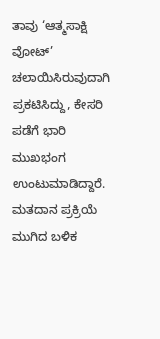ತಾವು ‘ಆತ್ಮಸಾಕ್ಷಿ ವೋಟ್’ ಚಲಾಯಿಸಿರುವುದಾಗಿ ಪ್ರಕಟಿಸಿದ್ದು, ಕೇಸರಿ ಪಡೆಗೆ ಭಾರಿ ಮುಖಭಂಗ ಉಂಟುಮಾಡಿದ್ದಾರೆ. ಮತದಾನ ಪ್ರಕ್ರಿಯೆ ಮುಗಿದ ಬಳಿಕ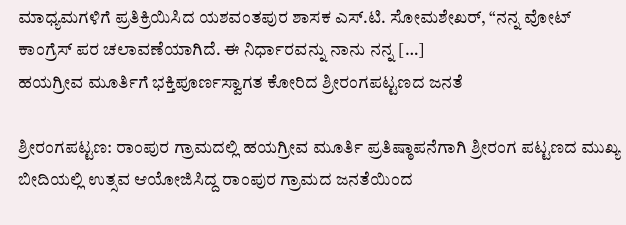ಮಾಧ್ಯಮಗಳಿಗೆ ಪ್ರತಿಕ್ರಿಯಿಸಿದ ಯಶವಂತಪುರ ಶಾಸಕ ಎಸ್.ಟಿ. ಸೋಮಶೇಖರ್, “ನನ್ನ ವೋಟ್ ಕಾಂಗ್ರೆಸ್ ಪರ ಚಲಾವಣೆಯಾಗಿದೆ. ಈ ನಿರ್ಧಾರವನ್ನು ನಾನು ನನ್ನ […]
ಹಯಗ್ರೀವ ಮೂರ್ತಿಗೆ ಭಕ್ತಿಪೂರ್ಣಸ್ವಾಗತ ಕೋರಿದ ಶ್ರೀರಂಗಪಟ್ಟಣದ ಜನತೆ

ಶ್ರೀರಂಗಪಟ್ಟಣ: ರಾಂಪುರ ಗ್ರಾಮದಲ್ಲಿ ಹಯಗ್ರೀವ ಮೂರ್ತಿ ಪ್ರತಿಷ್ಠಾಪನೆಗಾಗಿ ಶ್ರೀರಂಗ ಪಟ್ಟಣದ ಮುಖ್ಯ ಬೀದಿಯಲ್ಲಿ ಉತ್ಸವ ಆಯೋಜಿಸಿದ್ದ ರಾಂಪುರ ಗ್ರಾಮದ ಜನತೆಯಿಂದ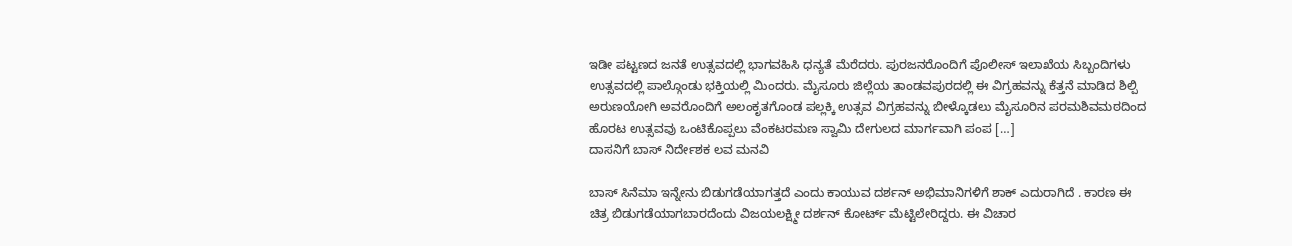ಇಡೀ ಪಟ್ಟಣದ ಜನತೆ ಉತ್ಸವದಲ್ಲಿ ಭಾಗವಹಿಸಿ ಧನ್ಯತೆ ಮೆರೆದರು. ಪುರಜನರೊಂದಿಗೆ ಪೊಲೀಸ್ ಇಲಾಖೆಯ ಸಿಬ್ಬಂದಿಗಳು ಉತ್ಸವದಲ್ಲಿ ಪಾಲ್ಗೊಂಡು ಭಕ್ತಿಯಲ್ಲಿ ಮಿಂದರು. ಮೈಸೂರು ಜಿಲ್ಲೆಯ ತಾಂಡವಪುರದಲ್ಲಿ ಈ ವಿಗ್ರಹವನ್ನು ಕೆತ್ತನೆ ಮಾಡಿದ ಶಿಲ್ಪಿ ಅರುಣಯೋಗಿ ಅವರೊಂದಿಗೆ ಅಲಂಕೃತಗೊಂಡ ಪಲ್ಲಕ್ಕಿ ಉತ್ಸವ ವಿಗ್ರಹವನ್ನು ಬೀಳ್ಕೊಡಲು ಮೈಸೂರಿನ ಪರಮಶಿವಮಠದಿಂದ ಹೊರಟ ಉತ್ಸವವು ಒಂಟಿಕೊಪ್ಪಲು ವೆಂಕಟರಮಣ ಸ್ವಾಮಿ ದೇಗುಲದ ಮಾರ್ಗವಾಗಿ ಪಂಪ […]
ದಾಸನಿಗೆ ಬಾಸ್ ನಿರ್ದೇಶಕ ಲವ ಮನವಿ

ಬಾಸ್ ಸಿನೆಮಾ ಇನ್ನೇನು ಬಿಡುಗಡೆಯಾಗತ್ತದೆ ಎಂದು ಕಾಯುವ ದರ್ಶನ್ ಅಭಿಮಾನಿಗಳಿಗೆ ಶಾಕ್ ಎದುರಾಗಿದೆ . ಕಾರಣ ಈ ಚಿತ್ರ ಬಿಡುಗಡೆಯಾಗಬಾರದೆಂದು ವಿಜಯಲಕ್ಷ್ಮೀ ದರ್ಶನ್ ಕೋರ್ಟ್ ಮೆಟ್ಟಿಲೇರಿದ್ದರು. ಈ ವಿಚಾರ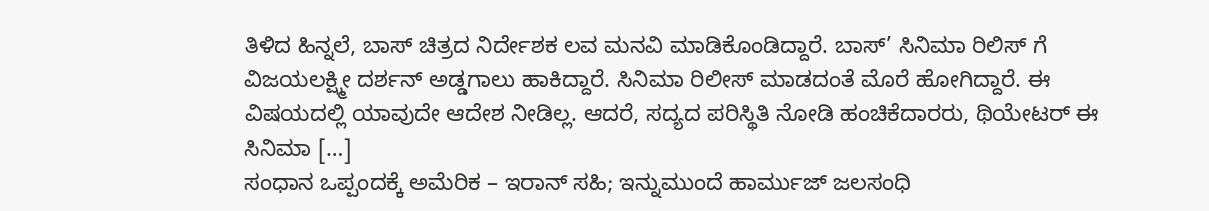ತಿಳಿದ ಹಿನ್ನಲೆ, ಬಾಸ್ ಚಿತ್ರದ ನಿರ್ದೇಶಕ ಲವ ಮನವಿ ಮಾಡಿಕೊಂಡಿದ್ದಾರೆ. ಬಾಸ್’ ಸಿನಿಮಾ ರಿಲಿಸ್ ಗೆ ವಿಜಯಲಕ್ಷ್ಮೀ ದರ್ಶನ್ ಅಡ್ಡಗಾಲು ಹಾಕಿದ್ದಾರೆ. ಸಿನಿಮಾ ರಿಲೀಸ್ ಮಾಡದಂತೆ ಮೊರೆ ಹೋಗಿದ್ದಾರೆ. ಈ ವಿಷಯದಲ್ಲಿ ಯಾವುದೇ ಆದೇಶ ನೀಡಿಲ್ಲ. ಆದರೆ, ಸದ್ಯದ ಪರಿಸ್ಥಿತಿ ನೋಡಿ ಹಂಚಿಕೆದಾರರು, ಥಿಯೇಟರ್ ಈ ಸಿನಿಮಾ […]
ಸಂಧಾನ ಒಪ್ಪಂದಕ್ಕೆ ಅಮೆರಿಕ – ಇರಾನ್ ಸಹಿ; ಇನ್ನುಮುಂದೆ ಹಾರ್ಮುಜ್ ಜಲಸಂಧಿ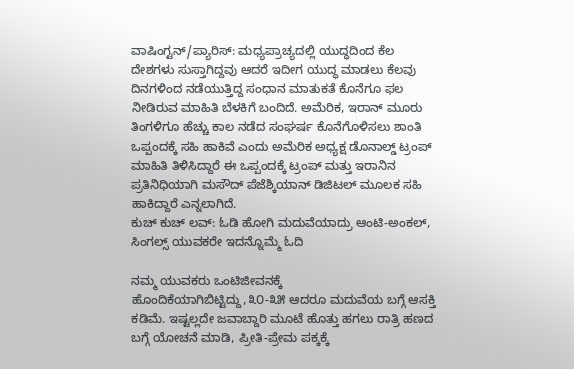ವಾಷಿಂಗ್ಟನ್/ಪ್ಯಾರಿಸ್: ಮಧ್ಯಪ್ರಾಚ್ಯದಲ್ಲಿ ಯುದ್ಧದಿಂದ ಕೆಲ ದೇಶಗಳು ಸುಸ್ತಾಗಿದ್ದವು ಆದರೆ ಇದೀಗ ಯುದ್ಧ ಮಾಡಲು ಕೆಲವು ದಿನಗಳಿಂದ ನಡೆಯುತ್ತಿದ್ದ ಸಂಧಾನ ಮಾತುಕತೆ ಕೊನೆಗೂ ಫಲ ನೀಡಿರುವ ಮಾಹಿತಿ ಬೆಳಕಿಗೆ ಬಂದಿದೆ. ಅಮೆರಿಕ, ಇರಾನ್ ಮೂರು ತಿಂಗಳಿಗೂ ಹೆಚ್ಚು ಕಾಲ ನಡೆದ ಸಂಘರ್ಷ ಕೊನೆಗೊಳಿಸಲು ಶಾಂತಿ ಒಪ್ಪಂದಕ್ಕೆ ಸಹಿ ಹಾಕಿವೆ ಎಂದು ಅಮೆರಿಕ ಅಧ್ಯಕ್ಷ ಡೊನಾಲ್ಡ್ ಟ್ರಂಪ್ ಮಾಹಿತಿ ತಿಳಿಸಿದ್ದಾರೆ ಈ ಒಪ್ಪಂದಕ್ಕೆ ಟ್ರಂಪ್ ಮತ್ತು ಇರಾನಿನ ಪ್ರತಿನಿಧಿಯಾಗಿ ಮಸೌದ್ ಪೆಜೆಶ್ಕಿಯಾನ್ ಡಿಜಿಟಲ್ ಮೂಲಕ ಸಹಿ ಹಾಕಿದ್ದಾರೆ ಎನ್ನಲಾಗಿದೆ.
ಕುಚ್ ಕುಚ್ ಲವ್: ಓಡಿ ಹೋಗಿ ಮದುವೆಯಾದ್ರು ಆಂಟಿ-ಅಂಕಲ್, ಸಿಂಗಲ್ಸ್ ಯುವಕರೇ ಇದನ್ನೊಮ್ಮೆ ಓದಿ

ನಮ್ಮ ಯುವಕರು ಒಂಟಿಜೀವನಕ್ಕೆ ಹೊಂದಿಕೆಯಾಗಿಬಿಟ್ಟಿದ್ದು,೩೦-೩೫ ಆದರೂ ಮದುವೆಯ ಬಗ್ಗೆ ಆಸಕ್ತಿ ಕಡಿಮೆ. ಇಷ್ಟಲ್ಲದೇ ಜವಾಬ್ದಾರಿ ಮೂಟೆ ಹೊತ್ತು ಹಗಲು ರಾತ್ರಿ ಹಣದ ಬಗ್ಗೆ ಯೋಚನೆ ಮಾಡಿ, ಪ್ರೀತಿ-ಪ್ರೇಮ ಪಕ್ಕಕ್ಕೆ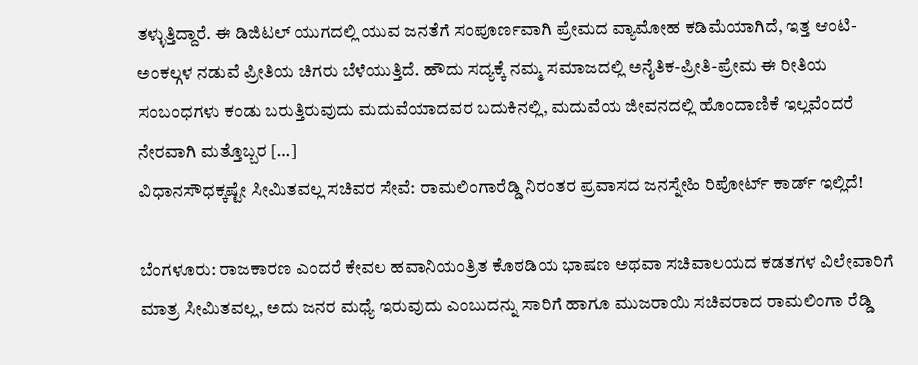ತಳ್ಳುತ್ತಿದ್ದಾರೆ. ಈ ಡಿಜಿಟಲ್ ಯುಗದಲ್ಲಿ ಯುವ ಜನತೆಗೆ ಸಂಪೂರ್ಣವಾಗಿ ಪ್ರೇಮದ ವ್ಯಾಮೋಹ ಕಡಿಮೆಯಾಗಿದೆ, ಇತ್ತ ಆಂಟಿ-ಅಂಕಲ್ಗಳ ನಡುವೆ ಪ್ರೀತಿಯ ಚಿಗರು ಬೆಳೆಯುತ್ತಿದೆ. ಹೌದು ಸದ್ಯಕ್ಕೆ ನಮ್ಮ ಸಮಾಜದಲ್ಲಿ ಅನೈತಿಕ-ಪ್ರೀತಿ-ಪ್ರೇಮ ಈ ರೀತಿಯ ಸಂಬಂಧಗಳು ಕಂಡು ಬರುತ್ತಿರುವುದು ಮದುವೆಯಾದವರ ಬದುಕಿನಲ್ಲಿ, ಮದುವೆಯ ಜೀವನದಲ್ಲಿ ಹೊಂದಾಣಿಕೆ ಇಲ್ಲವೆಂದರೆ ನೇರವಾಗಿ ಮತ್ತೊಬ್ಬರ […]
ವಿಧಾನಸೌಧಕ್ಕಷ್ಟೇ ಸೀಮಿತವಲ್ಲ ಸಚಿವರ ಸೇವೆ: ರಾಮಲಿಂಗಾರೆಡ್ಡಿ ನಿರಂತರ ಪ್ರವಾಸದ ಜನಸ್ನೇಹಿ ರಿಪೋರ್ಟ್ ಕಾರ್ಡ್ ಇಲ್ಲಿದೆ!

ಬೆಂಗಳೂರು: ರಾಜಕಾರಣ ಎಂದರೆ ಕೇವಲ ಹವಾನಿಯಂತ್ರಿತ ಕೊಠಡಿಯ ಭಾಷಣ ಅಥವಾ ಸಚಿವಾಲಯದ ಕಡತಗಳ ವಿಲೇವಾರಿಗೆ ಮಾತ್ರ ಸೀಮಿತವಲ್ಲ, ಅದು ಜನರ ಮಧ್ಯೆ ಇರುವುದು ಎಂಬುದನ್ನು ಸಾರಿಗೆ ಹಾಗೂ ಮುಜರಾಯಿ ಸಚಿವರಾದ ರಾಮಲಿಂಗಾ ರೆಡ್ಡಿ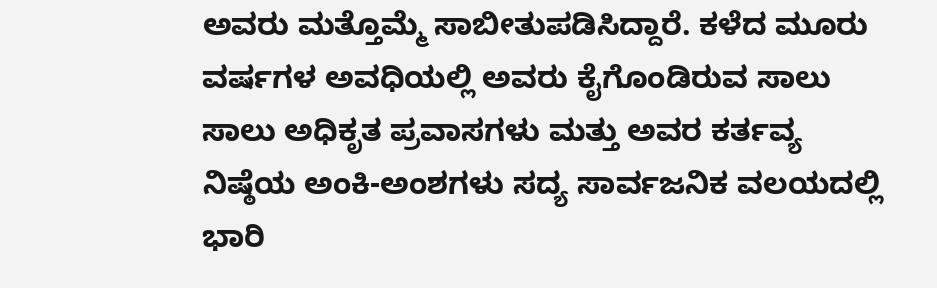ಅವರು ಮತ್ತೊಮ್ಮೆ ಸಾಬೀತುಪಡಿಸಿದ್ದಾರೆ. ಕಳೆದ ಮೂರು ವರ್ಷಗಳ ಅವಧಿಯಲ್ಲಿ ಅವರು ಕೈಗೊಂಡಿರುವ ಸಾಲು ಸಾಲು ಅಧಿಕೃತ ಪ್ರವಾಸಗಳು ಮತ್ತು ಅವರ ಕರ್ತವ್ಯ ನಿಷ್ಠೆಯ ಅಂಕಿ-ಅಂಶಗಳು ಸದ್ಯ ಸಾರ್ವಜನಿಕ ವಲಯದಲ್ಲಿ ಭಾರಿ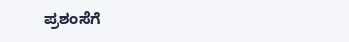ಪ್ರಶಂಸೆಗೆ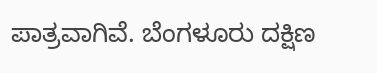ಪಾತ್ರವಾಗಿವೆ. ಬೆಂಗಳೂರು ದಕ್ಷಿಣ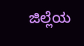ಜಿಲ್ಲೆಯ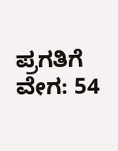ಪ್ರಗತಿಗೆ ವೇಗ: 54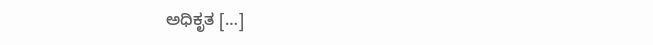ಅಧಿಕೃತ […]